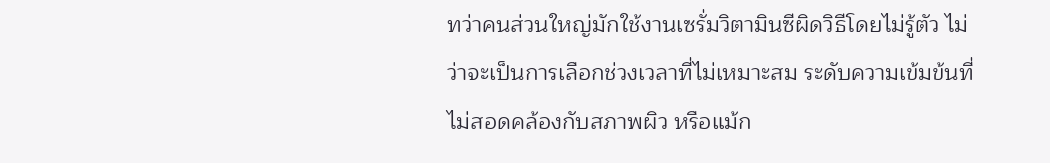ทว่าคนส่วนใหญ่มักใช้งานเซรั่มวิตามินซีผิดวิธีโดยไม่รู้ตัว ไม่ว่าจะเป็นการเลือกช่วงเวลาที่ไม่เหมาะสม ระดับความเข้มข้นที่ไม่สอดคล้องกับสภาพผิว หรือแม้ก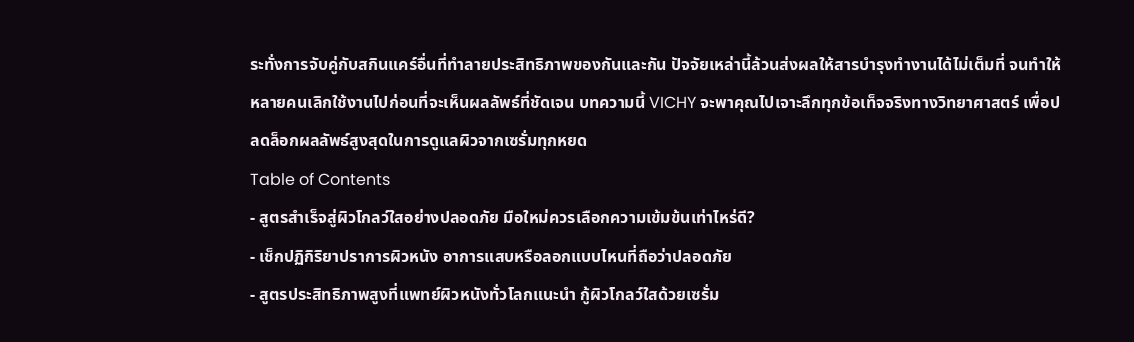ระทั่งการจับคู่กับสกินแคร์อื่นที่ทำลายประสิทธิภาพของกันและกัน ปัจจัยเหล่านี้ล้วนส่งผลให้สารบำรุงทำงานได้ไม่เต็มที่ จนทำให้หลายคนเลิกใช้งานไปก่อนที่จะเห็นผลลัพธ์ที่ชัดเจน บทความนี้ VICHY จะพาคุณไปเจาะลึกทุกข้อเท็จจริงทางวิทยาศาสตร์ เพื่อปลดล็อกผลลัพธ์สูงสุดในการดูแลผิวจากเซรั่มทุกหยด
Table of Contents
- สูตรสำเร็จสู่ผิวโกลว์ใสอย่างปลอดภัย มือใหม่ควรเลือกความเข้มข้นเท่าไหร่ดี?
- เช็กปฏิกิริยาปราการผิวหนัง อาการแสบหรือลอกแบบไหนที่ถือว่าปลอดภัย
- สูตรประสิทธิภาพสูงที่แพทย์ผิวหนังทั่วโลกแนะนำ กู้ผิวโกลว์ใสด้วยเซรั่ม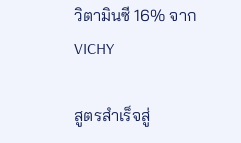วิตามินซี 16% จาก VICHY

สูตรสำเร็จสู่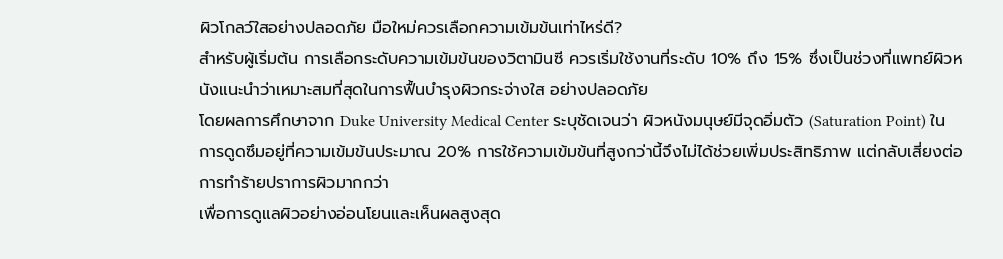ผิวโกลว์ใสอย่างปลอดภัย มือใหม่ควรเลือกความเข้มข้นเท่าไหร่ดี?
สำหรับผู้เริ่มต้น การเลือกระดับความเข้มข้นของวิตามินซี ควรเริ่มใช้งานที่ระดับ 10% ถึง 15% ซึ่งเป็นช่วงที่แพทย์ผิวหนังแนะนำว่าเหมาะสมที่สุดในการฟื้นบำรุงผิวกระจ่างใส อย่างปลอดภัย
โดยผลการศึกษาจาก Duke University Medical Center ระบุชัดเจนว่า ผิวหนังมนุษย์มีจุดอิ่มตัว (Saturation Point) ในการดูดซึมอยู่ที่ความเข้มข้นประมาณ 20% การใช้ความเข้มข้นที่สูงกว่านี้จึงไม่ได้ช่วยเพิ่มประสิทธิภาพ แต่กลับเสี่ยงต่อการทำร้ายปราการผิวมากกว่า
เพื่อการดูแลผิวอย่างอ่อนโยนและเห็นผลสูงสุด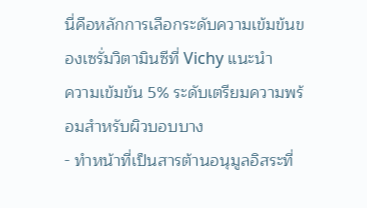นี่คือหลักการเลือกระดับความเข้มข้นของเซรั่มวิตามินซีที่ Vichy แนะนำ
ความเข้มข้น 5% ระดับเตรียมความพร้อมสำหรับผิวบอบบาง
- ทำหน้าที่เป็นสารต้านอนุมูลอิสระที่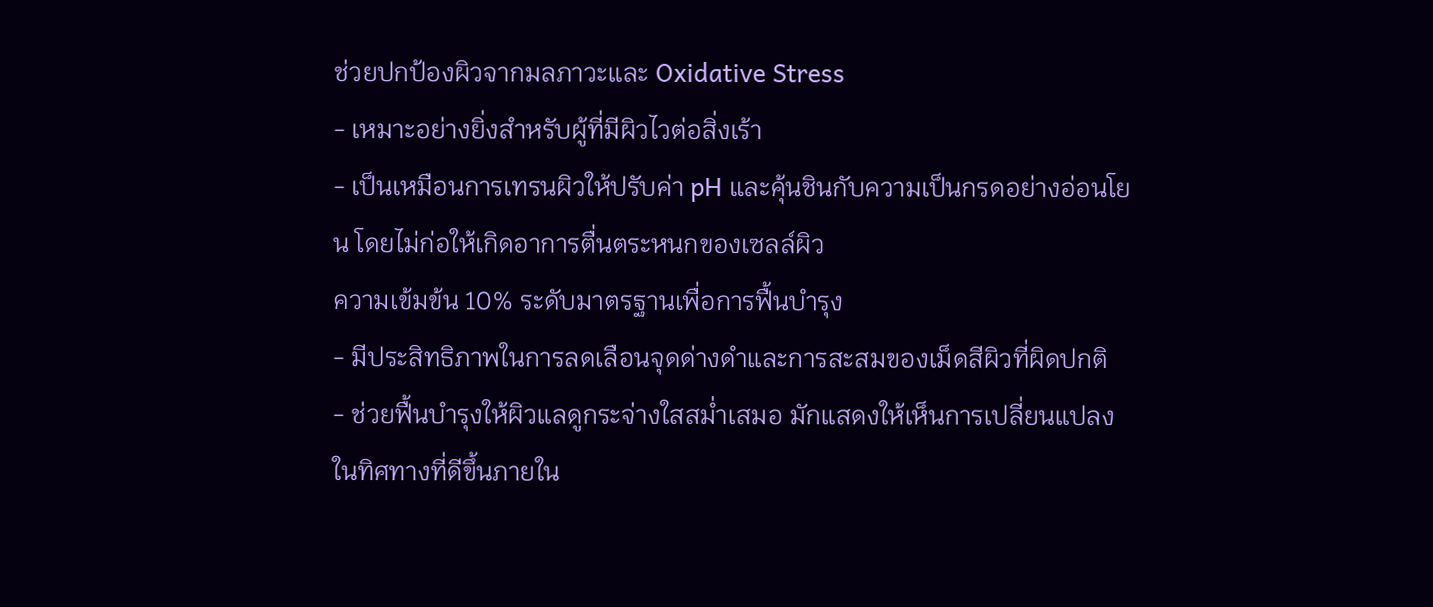ช่วยปกป้องผิวจากมลภาวะและ Oxidative Stress
- เหมาะอย่างยิ่งสำหรับผู้ที่มีผิวไวต่อสิ่งเร้า
- เป็นเหมือนการเทรนผิวให้ปรับค่า pH และคุ้นชินกับความเป็นกรดอย่างอ่อนโยน โดยไม่ก่อให้เกิดอาการตื่นตระหนกของเซลล์ผิว
ความเข้มข้น 10% ระดับมาตรฐานเพื่อการฟื้นบำรุง
- มีประสิทธิภาพในการลดเลือนจุดด่างดำและการสะสมของเม็ดสีผิวที่ผิดปกติ
- ช่วยฟื้นบำรุงให้ผิวแลดูกระจ่างใสสม่ำเสมอ มักแสดงให้เห็นการเปลี่ยนแปลงในทิศทางที่ดีขึ้นภายใน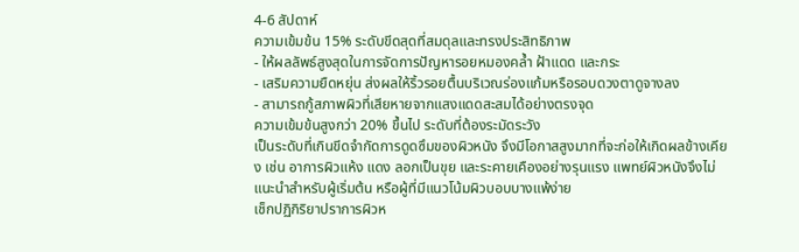4-6 สัปดาห์
ความเข้มข้น 15% ระดับขีดสุดที่สมดุลและทรงประสิทธิภาพ
- ให้ผลลัพธ์สูงสุดในการจัดการปัญหารอยหมองคล้ำ ฝ้าแดด และกระ
- เสริมความยืดหยุ่น ส่งผลให้ริ้วรอยตื้นบริเวณร่องแก้มหรือรอบดวงตาดูจางลง
- สามารถกู้สภาพผิวที่เสียหายจากแสงแดดสะสมได้อย่างตรงจุด
ความเข้มข้นสูงกว่า 20% ขึ้นไป ระดับที่ต้องระมัดระวัง
เป็นระดับที่เกินขีดจำกัดการดูดซึมของผิวหนัง จึงมีโอกาสสูงมากที่จะก่อให้เกิดผลข้างเคียง เช่น อาการผิวแห้ง แดง ลอกเป็นขุย และระคายเคืองอย่างรุนแรง แพทย์ผิวหนังจึงไม่แนะนำสำหรับผู้เริ่มต้น หรือผู้ที่มีแนวโน้มผิวบอบบางแพ้ง่าย
เช็กปฏิกิริยาปราการผิวห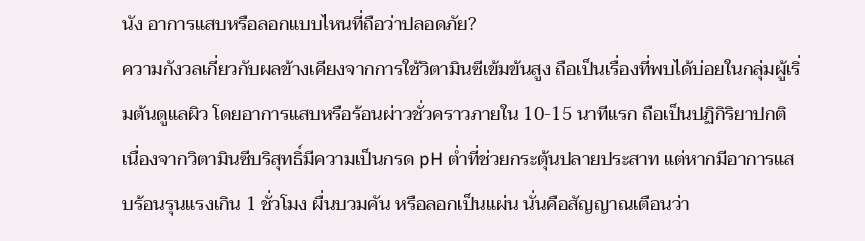นัง อาการแสบหรือลอกแบบไหนที่ถือว่าปลอดภัย?
ความกังวลเกี่ยวกับผลข้างเคียงจากการใช้วิตามินซีเข้มข้นสูง ถือเป็นเรื่องที่พบได้บ่อยในกลุ่มผู้เริ่มต้นดูแลผิว โดยอาการแสบหรือร้อนผ่าวชั่วคราวภายใน 10-15 นาทีแรก ถือเป็นปฏิกิริยาปกติ เนื่องจากวิตามินซีบริสุทธิ์มีความเป็นกรด pH ต่ำที่ช่วยกระตุ้นปลายประสาท แต่หากมีอาการแสบร้อนรุนแรงเกิน 1 ชั่วโมง ผื่นบวมคัน หรือลอกเป็นแผ่น นั่นคือสัญญาณเตือนว่า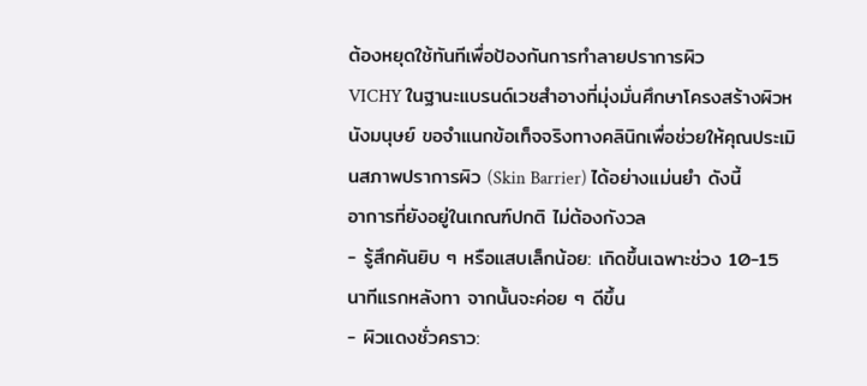ต้องหยุดใช้ทันทีเพื่อป้องกันการทำลายปราการผิว
VICHY ในฐานะแบรนด์เวชสำอางที่มุ่งมั่นศึกษาโครงสร้างผิวหนังมนุษย์ ขอจำแนกข้อเท็จจริงทางคลินิกเพื่อช่วยให้คุณประเมินสภาพปราการผิว (Skin Barrier) ได้อย่างแม่นยำ ดังนี้
อาการที่ยังอยู่ในเกณฑ์ปกติ ไม่ต้องกังวล
- รู้สึกคันยิบ ๆ หรือแสบเล็กน้อย: เกิดขึ้นเฉพาะช่วง 10-15 นาทีแรกหลังทา จากนั้นจะค่อย ๆ ดีขึ้น
- ผิวแดงชั่วคราว: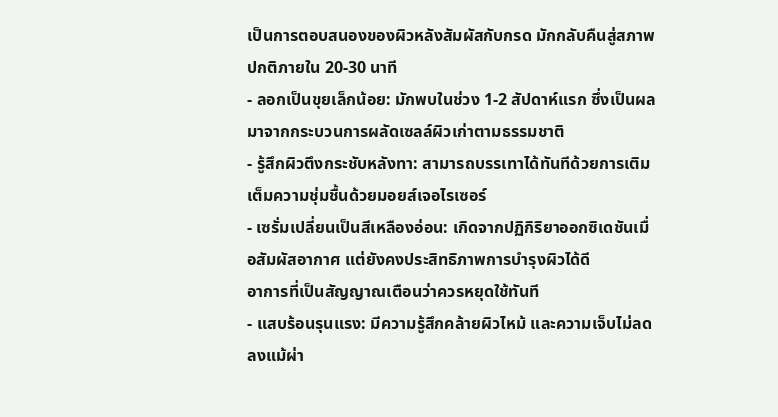เป็นการตอบสนองของผิวหลังสัมผัสกับกรด มักกลับคืนสู่สภาพปกติภายใน 20-30 นาที
- ลอกเป็นขุยเล็กน้อย: มักพบในช่วง 1-2 สัปดาห์แรก ซึ่งเป็นผลมาจากกระบวนการผลัดเซลล์ผิวเก่าตามธรรมชาติ
- รู้สึกผิวตึงกระชับหลังทา: สามารถบรรเทาได้ทันทีด้วยการเติมเต็มความชุ่มชื้นด้วยมอยส์เจอไรเซอร์
- เซรั่มเปลี่ยนเป็นสีเหลืองอ่อน: เกิดจากปฏิกิริยาออกซิเดชันเมื่อสัมผัสอากาศ แต่ยังคงประสิทธิภาพการบำรุงผิวได้ดี
อาการที่เป็นสัญญาณเตือนว่าควรหยุดใช้ทันที
- แสบร้อนรุนแรง: มีความรู้สึกคล้ายผิวไหม้ และความเจ็บไม่ลดลงแม้ผ่า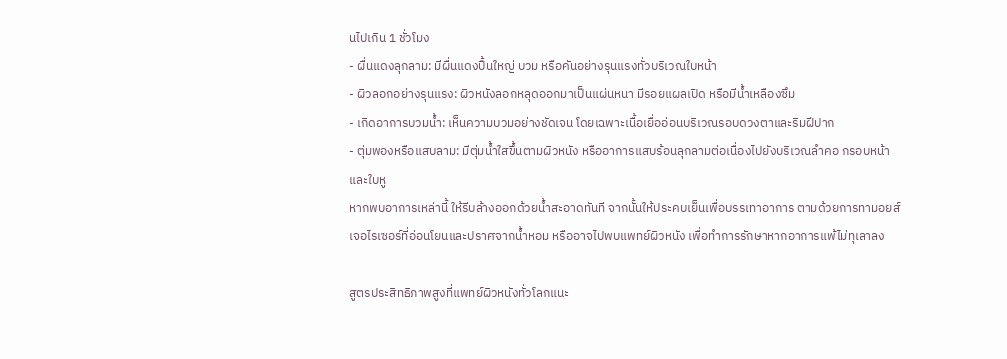นไปเกิน 1 ชั่วโมง
- ผื่นแดงลุกลาม: มีผื่นแดงปื้นใหญ่ บวม หรือคันอย่างรุนแรงทั่วบริเวณใบหน้า
- ผิวลอกอย่างรุนแรง: ผิวหนังลอกหลุดออกมาเป็นแผ่นหนา มีรอยแผลเปิด หรือมีน้ำเหลืองซึม
- เกิดอาการบวมน้ำ: เห็นความบวมอย่างชัดเจน โดยเฉพาะเนื้อเยื่ออ่อนบริเวณรอบดวงตาและริมฝีปาก
- ตุ่มพองหรือแสบลาม: มีตุ่มน้ำใสขึ้นตามผิวหนัง หรืออาการแสบร้อนลุกลามต่อเนื่องไปยังบริเวณลำคอ กรอบหน้า และใบหู
หากพบอาการเหล่านี้ ให้รีบล้างออกด้วยน้ำสะอาดทันที จากนั้นให้ประคบเย็นเพื่อบรรเทาอาการ ตามด้วยการทามอยส์เจอไรเซอร์ที่อ่อนโยนและปราศจากน้ำหอม หรืออาจไปพบแพทย์ผิวหนัง เพื่อทำการรักษาหากอาการแพ้ไม่ทุเลาลง

สูตรประสิทธิภาพสูงที่แพทย์ผิวหนังทั่วโลกแนะ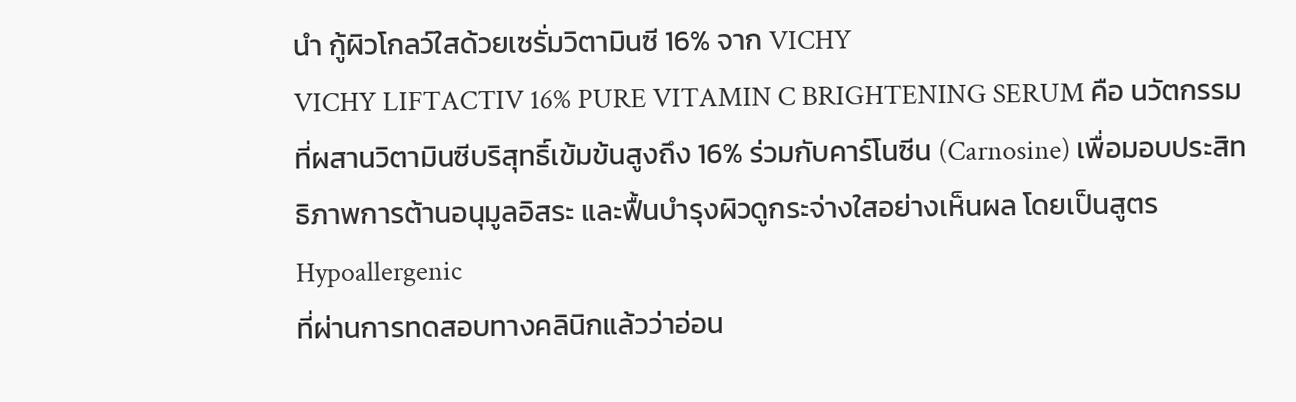นำ กู้ผิวโกลว์ใสด้วยเซรั่มวิตามินซี 16% จาก VICHY
VICHY LIFTACTIV 16% PURE VITAMIN C BRIGHTENING SERUM คือ นวัตกรรมที่ผสานวิตามินซีบริสุทธิ์เข้มข้นสูงถึง 16% ร่วมกับคาร์โนซีน (Carnosine) เพื่อมอบประสิทธิภาพการต้านอนุมูลอิสระ และฟื้นบำรุงผิวดูกระจ่างใสอย่างเห็นผล โดยเป็นสูตร Hypoallergenic
ที่ผ่านการทดสอบทางคลินิกแล้วว่าอ่อน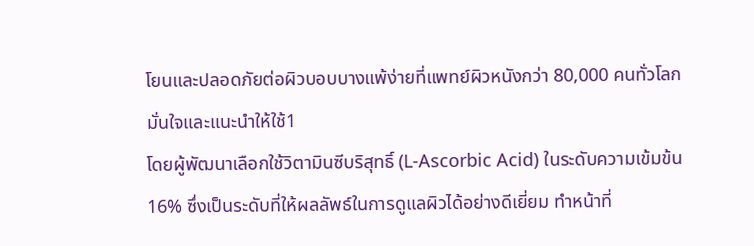โยนและปลอดภัยต่อผิวบอบบางแพ้ง่ายที่แพทย์ผิวหนังกว่า 80,000 คนทั่วโลกมั่นใจและแนะนำให้ใช้1
โดยผู้พัฒนาเลือกใช้วิตามินซีบริสุทธิ์ (L-Ascorbic Acid) ในระดับความเข้มข้น 16% ซึ่งเป็นระดับที่ให้ผลลัพธ์ในการดูแลผิวได้อย่างดีเยี่ยม ทำหน้าที่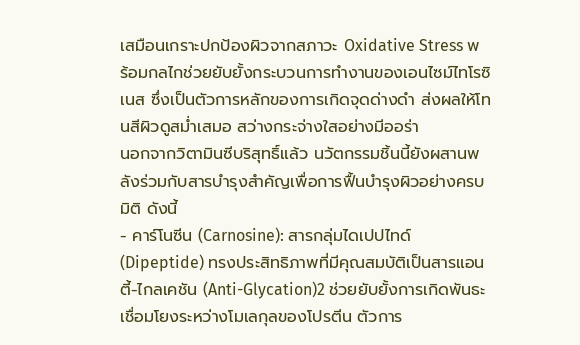เสมือนเกราะปกป้องผิวจากสภาวะ Oxidative Stress พร้อมกลไกช่วยยับยั้งกระบวนการทำงานของเอนไซม์ไทโรซิเนส ซึ่งเป็นตัวการหลักของการเกิดจุดด่างดำ ส่งผลให้โทนสีผิวดูสม่ำเสมอ สว่างกระจ่างใสอย่างมีออร่า
นอกจากวิตามินซีบริสุทธิ์แล้ว นวัตกรรมชิ้นนี้ยังผสานพลังร่วมกับสารบำรุงสำคัญเพื่อการฟื้นบำรุงผิวอย่างครบมิติ ดังนี้
- คาร์โนซีน (Carnosine): สารกลุ่มไดเปปไทด์ (Dipeptide) ทรงประสิทธิภาพที่มีคุณสมบัติเป็นสารแอนตี้-ไกลเคชัน (Anti-Glycation)2 ช่วยยับยั้งการเกิดพันธะเชื่อมโยงระหว่างโมเลกุลของโปรตีน ตัวการ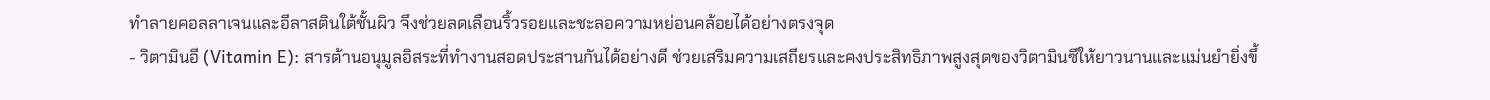ทำลายคอลลาเจนและอีลาสตินใต้ชั้นผิว จึงช่วยลดเลือนริ้วรอยและชะลอความหย่อนคล้อยได้อย่างตรงจุด
- วิตามินอี (Vitamin E): สารต้านอนุมูลอิสระที่ทำงานสอดประสานกันได้อย่างดี ช่วยเสริมความเสถียรและคงประสิทธิภาพสูงสุดของวิตามินซีให้ยาวนานและแม่นยำยิ่งขึ้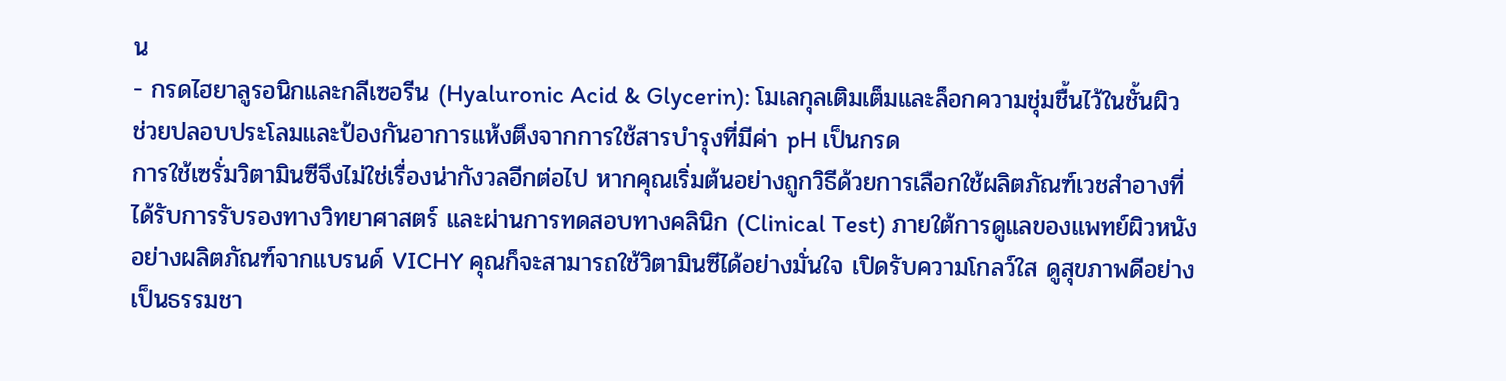น
- กรดไฮยาลูรอนิกและกลีเซอรีน (Hyaluronic Acid & Glycerin): โมเลกุลเติมเต็มและล็อกความชุ่มชื้นไว้ในชั้นผิว ช่วยปลอบประโลมและป้องกันอาการแห้งตึงจากการใช้สารบำรุงที่มีค่า pH เป็นกรด
การใช้เซรั่มวิตามินซีจึงไม่ใช่เรื่องน่ากังวลอีกต่อไป หากคุณเริ่มต้นอย่างถูกวิธีด้วยการเลือกใช้ผลิตภัณฑ์เวชสำอางที่ได้รับการรับรองทางวิทยาศาสตร์ และผ่านการทดสอบทางคลินิก (Clinical Test) ภายใต้การดูแลของแพทย์ผิวหนังอย่างผลิตภัณฑ์จากแบรนด์ VICHY คุณก็จะสามารถใช้วิตามินซีได้อย่างมั่นใจ เปิดรับความโกลว์ใส ดูสุขภาพดีอย่างเป็นธรรมชา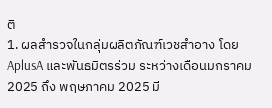ติ
1. ผลสำรวจในกลุ่มผลิตภัณฑ์เวชสำอาง โดย AplusA และพันธมิตรร่วม ระหว่างเดือนมกราคม 2025 ถึง พฤษภาคม 2025 มี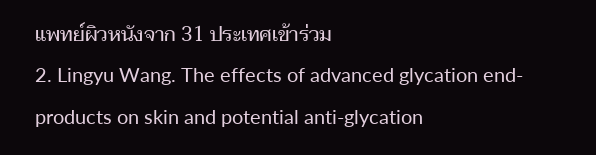แพทย์ผิวหนังจาก 31 ประเทศเข้าร่วม
2. Lingyu Wang. The effects of advanced glycation end-products on skin and potential anti-glycation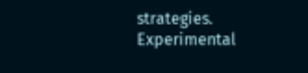strategies. Experimental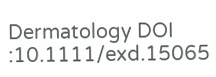Dermatology DOI :10.1111/exd.15065